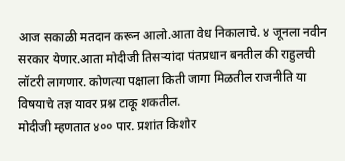आज सकाळी मतदान करून आलो.आता वेध निकालाचे. ४ जूनला नवीन सरकार येणार.आता मोदीजी तिसऱ्यांदा पंतप्रधान बनतील की राहुलची लॉटरी लागणार. कोणत्या पक्षाला किती जागा मिळतील राजनीति या विषयाचे तज्ञ यावर प्रश्न टाकू शकतील.
मोदीजी म्हणतात ४०० पार. प्रशांत किशोर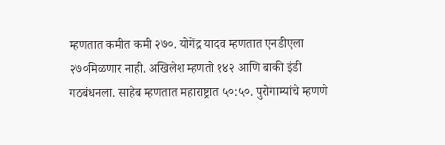म्हणतात कमीत कमी २७०. योगेंद्र यादव म्हणतात एनडीएला २७०मिळणार नाही. अखिलेश म्हणतो १४२ आणि बाकी इंडी गठबंधनला. साहेब म्हणतात महाराष्ट्रात ५०:५०. पुरोगाम्यांचे म्हणणे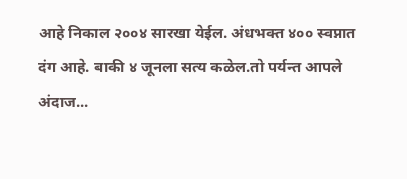आहे निकाल २००४ सारखा येईल. अंधभक्त ४०० स्वप्नात दंग आहे. बाकी ४ जूनला सत्य कळेल.तो पर्यन्त आपले अंदाज...